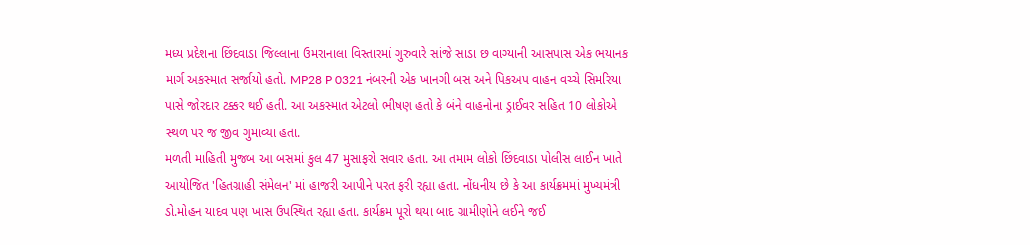મધ્ય પ્રદેશના છિંદવાડા જિલ્લાના ઉમરાનાલા વિસ્તારમાં ગુરુવારે સાંજે સાડા છ વાગ્યાની આસપાસ એક ભયાનક માર્ગ અકસ્માત સર્જાયો હતો. MP28 P 0321 નંબરની એક ખાનગી બસ અને પિકઅપ વાહન વચ્ચે સિમરિયા પાસે જોરદાર ટક્કર થઈ હતી. આ અકસ્માત એટલો ભીષણ હતો કે બંને વાહનોના ડ્રાઈવર સહિત 10 લોકોએ સ્થળ પર જ જીવ ગુમાવ્યા હતા.
મળતી માહિતી મુજબ આ બસમાં કુલ 47 મુસાફરો સવાર હતા. આ તમામ લોકો છિંદવાડા પોલીસ લાઈન ખાતે આયોજિત 'હિતગ્રાહી સંમેલન' માં હાજરી આપીને પરત ફરી રહ્યા હતા. નોંધનીય છે કે આ કાર્યક્રમમાં મુખ્યમંત્રી ડો.મોહન યાદવ પણ ખાસ ઉપસ્થિત રહ્યા હતા. કાર્યક્રમ પૂરો થયા બાદ ગ્રામીણોને લઈને જઈ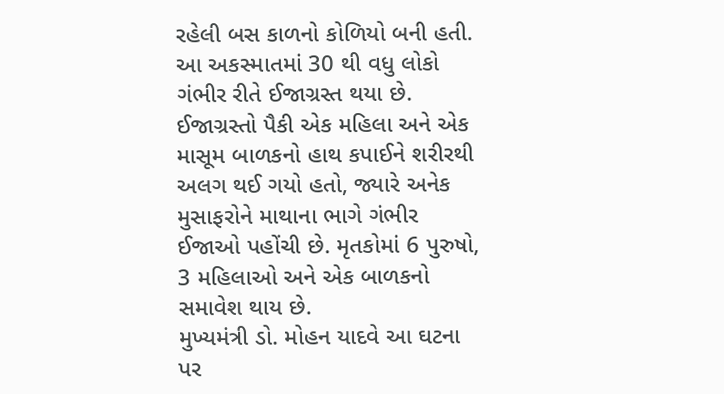રહેલી બસ કાળનો કોળિયો બની હતી.
આ અકસ્માતમાં 30 થી વધુ લોકો ગંભીર રીતે ઈજાગ્રસ્ત થયા છે. ઈજાગ્રસ્તો પૈકી એક મહિલા અને એક માસૂમ બાળકનો હાથ કપાઈને શરીરથી અલગ થઈ ગયો હતો, જ્યારે અનેક મુસાફરોને માથાના ભાગે ગંભીર ઈજાઓ પહોંચી છે. મૃતકોમાં 6 પુરુષો, 3 મહિલાઓ અને એક બાળકનો સમાવેશ થાય છે.
મુખ્યમંત્રી ડો. મોહન યાદવે આ ઘટના પર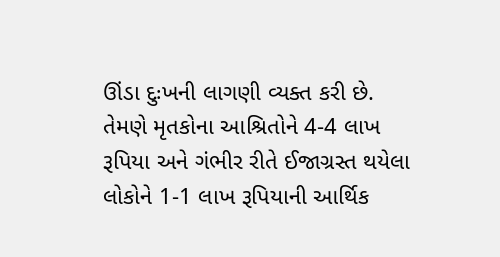ઊંડા દુઃખની લાગણી વ્યક્ત કરી છે. તેમણે મૃતકોના આશ્રિતોને 4-4 લાખ રૂપિયા અને ગંભીર રીતે ઈજાગ્રસ્ત થયેલા લોકોને 1-1 લાખ રૂપિયાની આર્થિક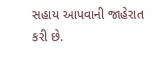સહાય આપવાની જાહેરાત કરી છે.